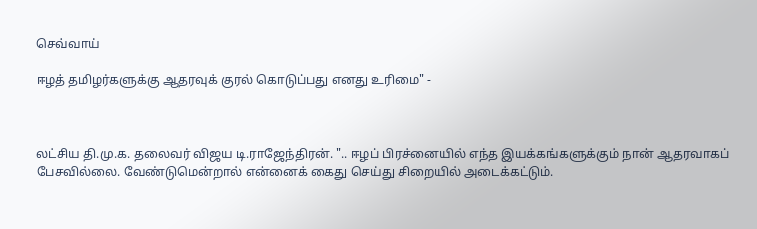செவ்வாய்

ஈழத் தமிழர்களுக்கு ஆதரவுக் குரல் கொடுப்பது எனது உரிமை" -



லட்சிய தி.மு.க. தலைவர் விஜய டி.ராஜேந்திரன். ".. ஈழப் பிரச்னையில் எந்த இயக்கங்களுக்கும் நான் ஆதரவாகப் பேசவில்லை. வேண்டுமென்றால் என்னைக் கைது செய்து சிறையில் அடைக்கட்டும்.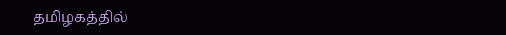தமிழகத்தில்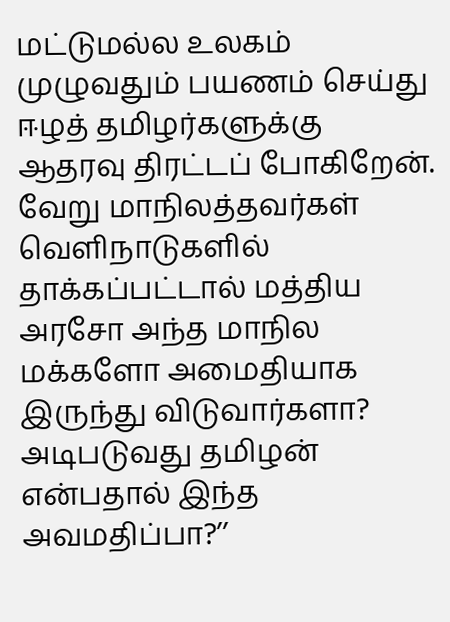மட்டுமல்ல உலகம் முழுவதும் பயணம் செய்து ஈழத் தமிழர்களுக்கு ஆதரவு திரட்டப் போகிறேன். வேறு மாநிலத்தவர்கள் வெளிநாடுகளில் தாக்கப்பட்டால் மத்திய அரசோ அந்த மாநில மக்களோ அமைதியாக இருந்து விடுவார்களா? அடிபடுவது தமிழன் என்பதால் இந்த அவமதிப்பா?’’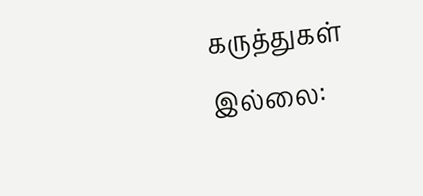கருத்துகள் இல்லை: